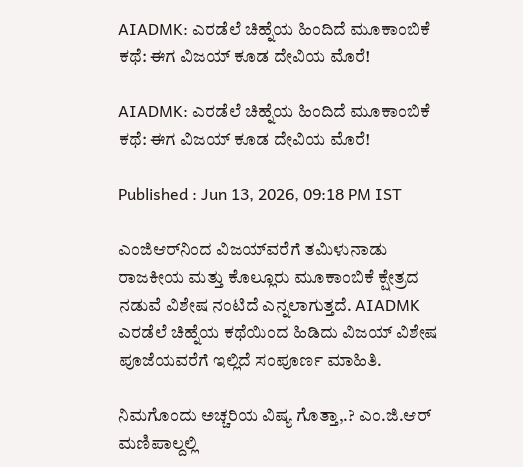AIADMK: ಎರಡೆಲೆ ಚಿಹ್ನೆಯ ಹಿಂದಿದೆ ಮೂಕಾಂಬಿಕೆ ಕಥೆ: ಈಗ ವಿಜಯ್ ಕೂಡ ದೇವಿಯ ಮೊರೆ!

AIADMK: ಎರಡೆಲೆ ಚಿಹ್ನೆಯ ಹಿಂದಿದೆ ಮೂಕಾಂಬಿಕೆ ಕಥೆ: ಈಗ ವಿಜಯ್ ಕೂಡ ದೇವಿಯ ಮೊರೆ!

Published : Jun 13, 2026, 09:18 PM IST

ಎಂಜಿಆರ್‌ನಿಂದ ವಿಜಯ್‌ವರೆಗೆ ತಮಿಳುನಾಡು ರಾಜಕೀಯ ಮತ್ತು ಕೊಲ್ಲೂರು ಮೂಕಾಂಬಿಕೆ ಕ್ಷೇತ್ರದ ನಡುವೆ ವಿಶೇಷ ನಂಟಿದೆ ಎನ್ನಲಾಗುತ್ತದೆ. AIADMK ಎರಡೆಲೆ ಚಿಹ್ನೆಯ ಕಥೆಯಿಂದ ಹಿಡಿದು ವಿಜಯ್ ವಿಶೇಷ ಪೂಜೆಯವರೆಗೆ ಇಲ್ಲಿದೆ ಸಂಪೂರ್ಣ ಮಾಹಿತಿ.

ನಿಮಗೊಂದು ಅಚ್ಚರಿಯ ವಿಷ್ಯ ಗೊತ್ತಾ,.? ಎಂ.ಜಿ.ಆರ್ ಮಣಿಪಾಲ್ದಲ್ಲಿ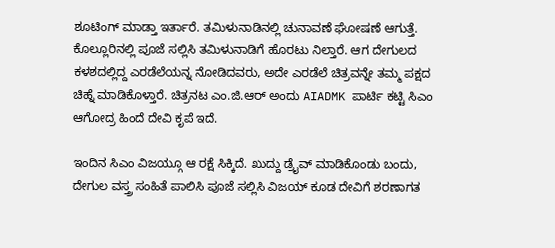ಶೂಟಿಂಗ್ ಮಾಡ್ತಾ ಇರ್ತಾರೆ. ತಮಿಳುನಾಡಿನಲ್ಲಿ ಚುನಾವಣೆ ಘೋಷಣೆ ಆಗುತ್ತೆ. ಕೊಲ್ಲೂರಿನಲ್ಲಿ ಪೂಜೆ ಸಲ್ಲಿಸಿ ತಮಿಳುನಾಡಿಗೆ ಹೊರಟು ನಿಲ್ತಾರೆ. ಆಗ ದೇಗುಲದ ಕಳಶದಲ್ಲಿದ್ದ ಎರಡೆಲೆಯನ್ನ ನೋಡಿದವರು, ಅದೇ ಎರಡೆಲೆ ಚಿತ್ರವನ್ನೇ ತಮ್ಮ ಪಕ್ಷದ ಚಿಹ್ನೆ ಮಾಡಿಕೊಳ್ತಾರೆ. ಚಿತ್ರನಟ ಎಂ.ಜಿ.ಆರ್ ಅಂದು AIADMK ಪಾರ್ಟಿ ಕಟ್ಟಿ ಸಿಎಂ ಆಗೋದ್ರ ಹಿಂದೆ ದೇವಿ ಕೃಪೆ ಇದೆ.

ಇಂದಿನ ಸಿಎಂ ವಿಜಯ್ಗೂ ಆ ರಕ್ಷೆ ಸಿಕ್ಕಿದೆ. ಖುದ್ದು ಡ್ರೈವ್ ಮಾಡಿಕೊಂಡು ಬಂದು, ದೇಗುಲ ವಸ್ತ್ರ ಸಂಹಿತೆ ಪಾಲಿಸಿ ಪೂಜೆ ಸಲ್ಲಿಸಿ ವಿಜಯ್ ಕೂಡ ದೇವಿಗೆ ಶರಣಾಗತ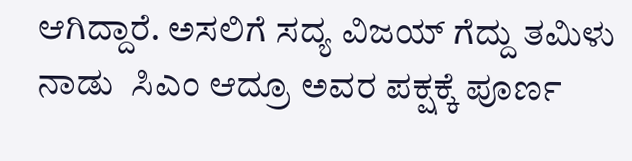ಆಗಿದ್ದಾರೆ. ಅಸಲಿಗೆ ಸದ್ಯ ವಿಜಯ್ ಗೆದ್ದು ತಮಿಳು ನಾಡು  ಸಿಎಂ ಆದ್ರೂ ಅವರ ಪಕ್ಷಕ್ಕೆ ಪೂರ್ಣ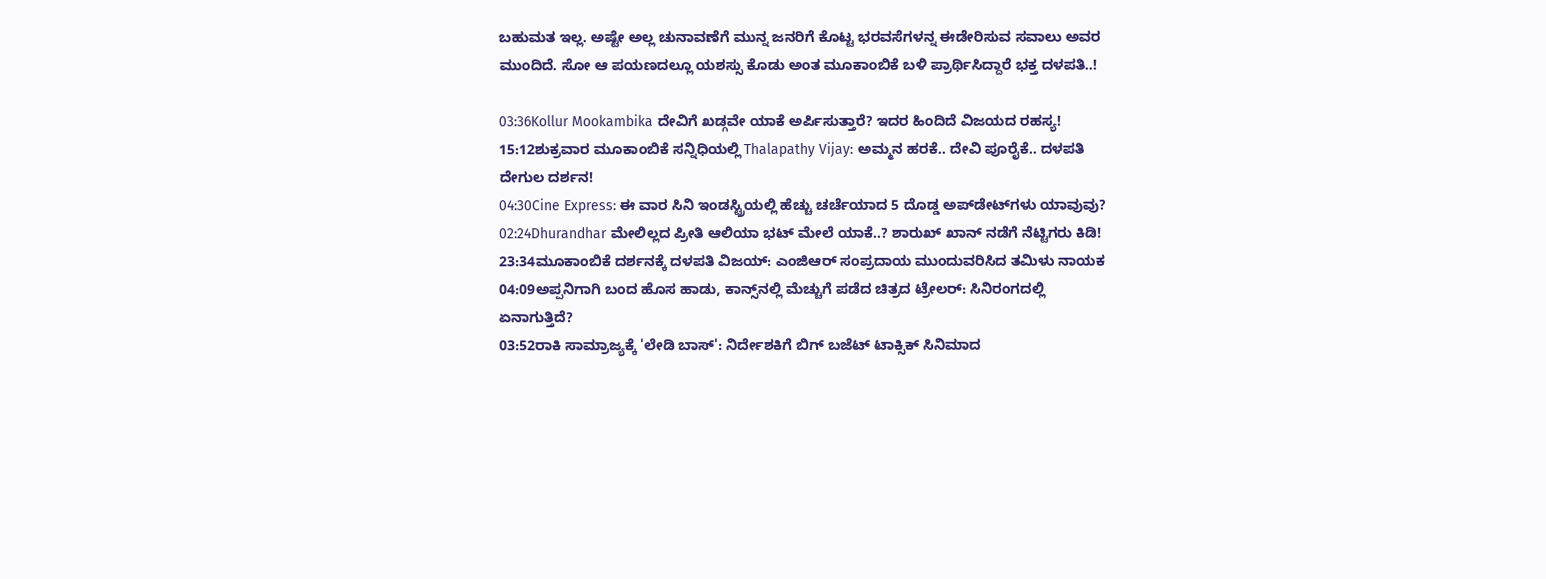ಬಹುಮತ ಇಲ್ಲ. ಅಷ್ಟೇ ಅಲ್ಲ ಚುನಾವಣೆಗೆ ಮುನ್ನ ಜನರಿಗೆ ಕೊಟ್ಟ ಭರವಸೆಗಳನ್ನ ಈಡೇರಿಸುವ ಸವಾಲು ಅವರ ಮುಂದಿದೆ. ಸೋ ಆ ಪಯಣದಲ್ಲೂ ಯಶಸ್ಸು ಕೊಡು ಅಂತ ಮೂಕಾಂಬಿಕೆ ಬಳಿ ಪ್ರಾರ್ಥಿಸಿದ್ದಾರೆ ಭಕ್ತ ದಳಪತಿ..!

03:36Kollur Mookambika ದೇವಿಗೆ ಖಡ್ಗವೇ ಯಾಕೆ ಅರ್ಪಿಸುತ್ತಾರೆ? ಇದರ ಹಿಂದಿದೆ ವಿಜಯದ ರಹಸ್ಯ!
15:12ಶುಕ್ರವಾರ ಮೂಕಾಂಬಿಕೆ ಸನ್ನಿಧಿಯಲ್ಲಿ Thalapathy Vijay: ಅಮ್ಮನ ಹರಕೆ.. ದೇವಿ ಪೂರೈಕೆ.. ದಳಪತಿ ದೇಗುಲ ದರ್ಶನ!
04:30Cine Express: ಈ ವಾರ ಸಿನಿ ಇಂಡಸ್ಟ್ರಿಯಲ್ಲಿ ಹೆಚ್ಚು ಚರ್ಚೆಯಾದ 5 ದೊಡ್ಡ ಅಪ್‌ಡೇಟ್‌ಗಳು ಯಾವುವು?
02:24Dhurandhar ಮೇಲಿಲ್ಲದ ಪ್ರೀತಿ ಆಲಿಯಾ ಭಟ್ ಮೇಲೆ ಯಾಕೆ..? ಶಾರುಖ್ ಖಾನ್ ನಡೆಗೆ ನೆಟ್ಟಿಗರು ಕಿಡಿ!
23:34ಮೂಕಾಂಬಿಕೆ ದರ್ಶನಕ್ಕೆ ದಳಪತಿ ವಿಜಯ್: ಎಂಜಿಆರ್‌ ಸಂಪ್ರದಾಯ ಮುಂದುವರಿಸಿದ ತಮಿಳು ನಾಯಕ
04:09ಅಪ್ಪನಿಗಾಗಿ ಬಂದ ಹೊಸ ಹಾಡು, ಕಾನ್ಸ್‌ನಲ್ಲಿ ಮೆಚ್ಚುಗೆ ಪಡೆದ ಚಿತ್ರದ ಟ್ರೇಲರ್: ಸಿನಿರಂಗದಲ್ಲಿ ಏನಾಗುತ್ತಿದೆ?
03:52ರಾಕಿ ಸಾಮ್ರಾಜ್ಯಕ್ಕೆ 'ಲೇಡಿ ಬಾಸ್': ನಿರ್ದೇಶಕಿಗೆ ಬಿಗ್ ಬಜೆಟ್ ಟಾಕ್ಸಿಕ್ ಸಿನಿಮಾದ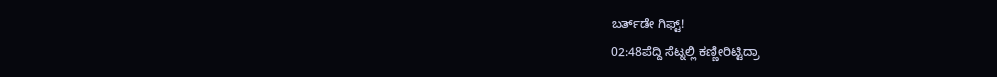ಬರ್ತ್‌ಡೇ ಗಿಫ್ಟ್!
02:48ಪೆದ್ದಿ ಸೆಟ್ನಲ್ಲಿ ಕಣ್ಣೀರಿಟ್ಟಿದ್ರಾ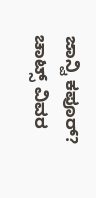ಜಾನ್ವಿ ಕಪೂರ್? ಚಾಟ್ಸ್ ವಿವರ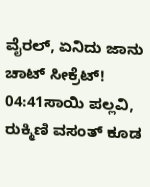ವೈರಲ್, ಏನಿದು ಜಾನು ಚಾಟ್ ಸೀಕ್ರೆಟ್!
04:41ಸಾಯಿ ಪಲ್ಲವಿ, ರುಕ್ಮಿಣಿ ವಸಂತ್ ಕೂಡ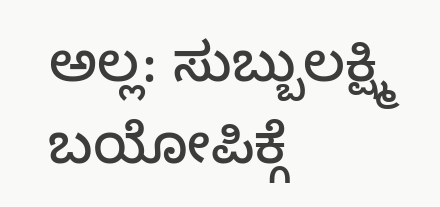ಅಲ್ಲ: ಸುಬ್ಬುಲಕ್ಷ್ಮಿ ಬಯೋಪಿಕ್ಗೆ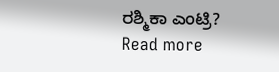ರಶ್ಮಿಕಾ ಎಂಟ್ರಿ?
Read more